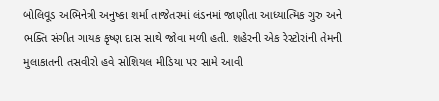બોલિવૂડ અભિનેત્રી અનુષ્કા શર્મા તાજેતરમાં લંડનમાં જાણીતા આધ્યાત્મિક ગુરુ અને ભક્તિ સંગીત ગાયક કૃષ્ણ દાસ સાથે જોવા મળી હતી. શહેરની એક રેસ્ટોરાંની તેમની મુલાકાતની તસવીરો હવે સોશિયલ મીડિયા પર સામે આવી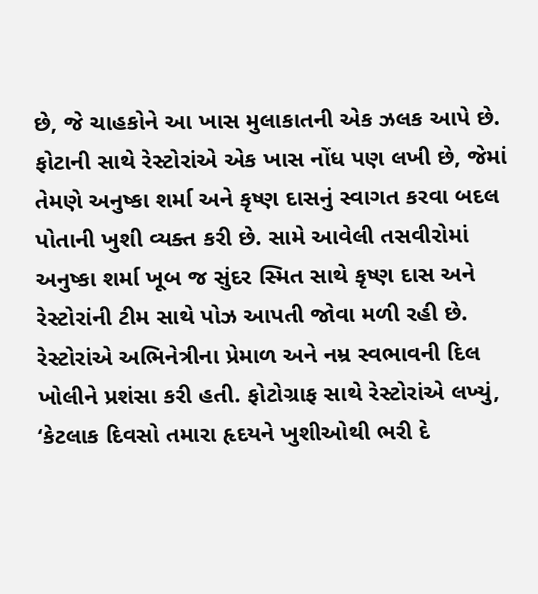છે, જે ચાહકોને આ ખાસ મુલાકાતની એક ઝલક આપે છે. ફોટાની સાથે રેસ્ટોરાંએ એક ખાસ નોંધ પણ લખી છે, જેમાં તેમણે અનુષ્કા શર્મા અને કૃષ્ણ દાસનું સ્વાગત કરવા બદલ પોતાની ખુશી વ્યક્ત કરી છે. સામે આવેલી તસવીરોમાં અનુષ્કા શર્મા ખૂબ જ સુંદર સ્મિત સાથે કૃષ્ણ દાસ અને રેસ્ટોરાંની ટીમ સાથે પોઝ આપતી જોવા મળી રહી છે. રેસ્ટોરાંએ અભિનેત્રીના પ્રેમાળ અને નમ્ર સ્વભાવની દિલ ખોલીને પ્રશંસા કરી હતી. ફોટોગ્રાફ સાથે રેસ્ટોરાંએ લખ્યું, ‘કેટલાક દિવસો તમારા હૃદયને ખુશીઓથી ભરી દે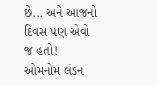છે... અને આજનો દિવસ પણ એવો જ હતો! ઓમનોમ લંડન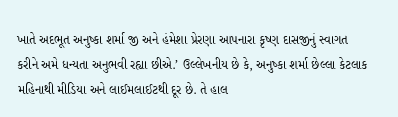ખાતે અદભૂત અનુષ્કા શર્મા જી અને હંમેશા પ્રેરણા આપનારા કૃષ્ણ દાસજીનું સ્વાગત કરીને અમે ધન્યતા અનુભવી રહ્યા છીએ.’ ઉલ્લેખનીય છે કે, અનુષ્કા શર્મા છેલ્લા કેટલાક મહિનાથી મીડિયા અને લાઈમલાઈટથી દૂર છે. તે હાલ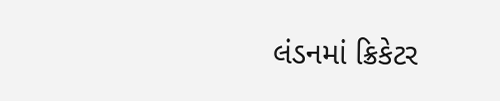લંડનમાં ક્રિકેટર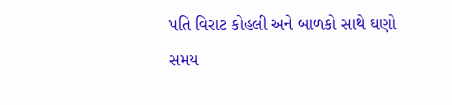પતિ વિરાટ કોહલી અને બાળકો સાથે ઘણો સમય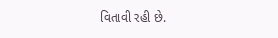વિતાવી રહી છે.